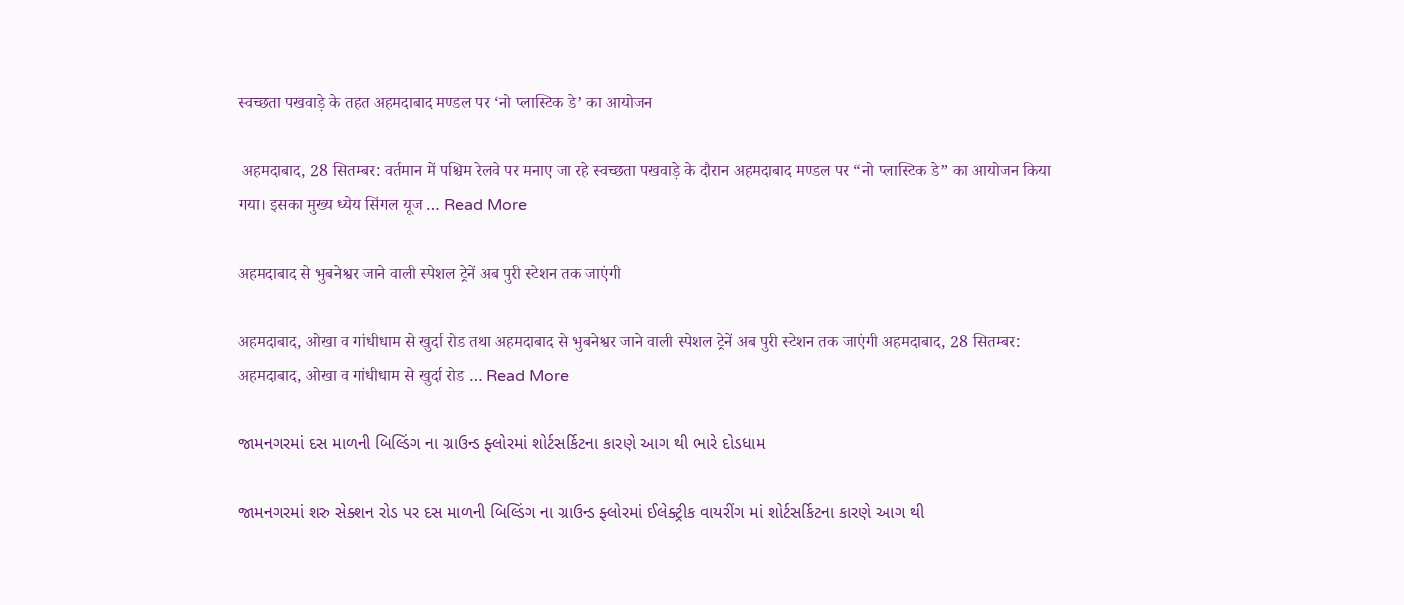स्वच्छता पखवाड़े के तहत अहमदाबाद मण्डल पर ‘नो प्लास्टिक डे’ का आयोजन

 अहमदाबाद, 28 सितम्बर: वर्तमान में पश्चिम रेलवे पर मनाए जा रहे स्वच्छता पखवाड़े के दौरान अहमदाबाद मण्डल पर “नो प्लास्टिक डे” का आयोजन किया गया। इसका मुख्य ध्येय सिंगल यूज … Read More

अहमदाबाद से भुबनेश्वर जाने वाली स्पेशल ट्रेनें अब पुरी स्टेशन तक जाएंगी

अहमदाबाद, ओखा व गांधीधाम से खुर्दा रोड तथा अहमदाबाद से भुबनेश्वर जाने वाली स्पेशल ट्रेनें अब पुरी स्टेशन तक जाएंगी अहमदाबाद, 28 सितम्बर: अहमदाबाद, ओखा व गांधीधाम से खुर्दा रोड … Read More

જામનગરમાં દસ માળની બિલ્ડિંગ ના ગ્રાઉન્ડ ફ્લોરમાં શોર્ટસર્કિટના કારણે આગ થી ભારે દોડધામ

જામનગરમાં શરુ સેક્શન રોડ પર દસ માળની બિલ્ડિંગ ના ગ્રાઉન્ડ ફ્લોરમાં ઈલેક્ટ્રીક વાયરીંગ માં શોર્ટસર્કિટના કારણે આગ થી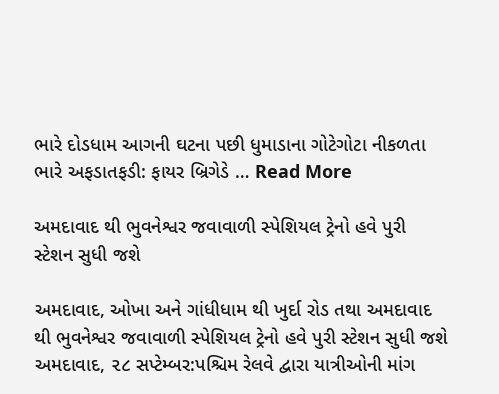ભારે દોડધામ આગની ઘટના પછી ધુમાડાના ગોટેગોટા નીકળતા ભારે અફડાતફડી: ફાયર બ્રિગેડે … Read More

અમદાવાદ થી ભુવનેશ્વર જવાવાળી સ્પેશિયલ ટ્રેનો હવે પુરી સ્ટેશન સુધી જશે

અમદાવાદ, ઓખા અને ગાંધીધામ થી ખુર્દા રોડ તથા અમદાવાદ થી ભુવનેશ્વર જવાવાળી સ્પેશિયલ ટ્રેનો હવે પુરી સ્ટેશન સુધી જશે અમદાવાદ, ૨૮ સપ્ટેમ્બર:પશ્ચિમ રેલવે દ્વારા યાત્રીઓની માંગ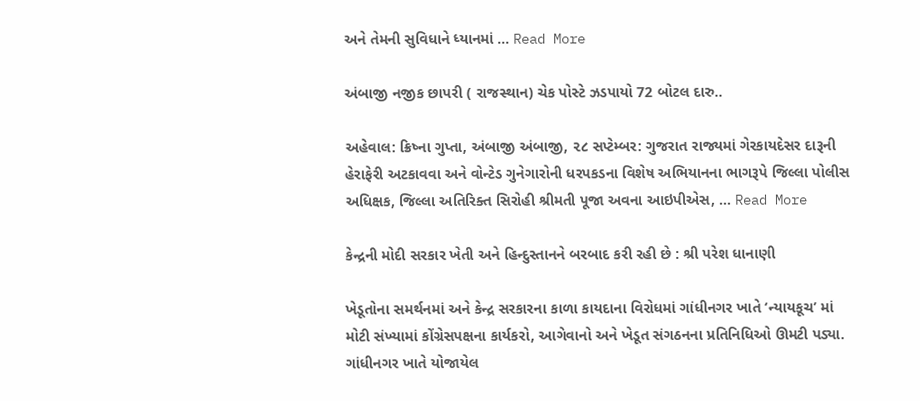અને તેમની સુવિધાને ધ્યાનમાં … Read More

અંબાજી નજીક છાપરી ( રાજસ્થાન) ચેક પોસ્ટે ઝડપાયો 72 બોટલ દારુ..

અહેવાલ: ક્રિષ્ના ગુપ્તા, અંબાજી અંબાજી, ૨૮ સપ્ટેમ્બર: ગુજરાત રાજ્યમાં ગેરકાયદેસર દારૂની હેરાફેરી અટકાવવા અને વોન્ટેડ ગુનેગારોની ધરપકડના વિશેષ અભિયાનના ભાગરૂપે જિલ્લા પોલીસ અધિક્ષક, જિલ્લા અતિરિક્ત સિરોહી શ્રીમતી પૂજા અવના આઇપીએસ, … Read More

કેન્દ્રની મોદી સરકાર ખેતી અને હિન્દુસ્તાનને બરબાદ કરી રહી છે : શ્રી પરેશ ધાનાણી

ખેડૂતોના સમર્થનમાં અને કેન્દ્ર સરકારના કાળા કાયદાના વિરોધમાં ગાંધીનગર ખાતે ‘ન્યાયકૂચ’ માં મોટી સંખ્યામાં કોંગ્રેસપક્ષના કાર્યકરો, આગેવાનો અને ખેડૂત સંગઠનના પ્રતિનિધિઓ ઊમટી પડ્યા. ગાંધીનગર ખાતે યોજાયેલ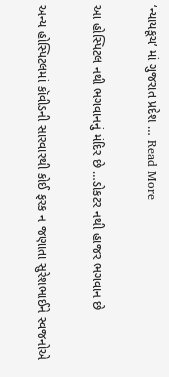‘ન્યાયકૂચ’ માં ગુજરાત પ્રદેશ … Read More

આ હોસ્પિટલ નથી ભગવાનનું મંદિર છે …ડોકટર નથી હાજર ભગવાન છે

અન્ય હોસ્પિટલમાં કૉવીડની સારવારથી કોઈ ફરક ન જણાતા સુરેશભાઈને સ્વજનોએ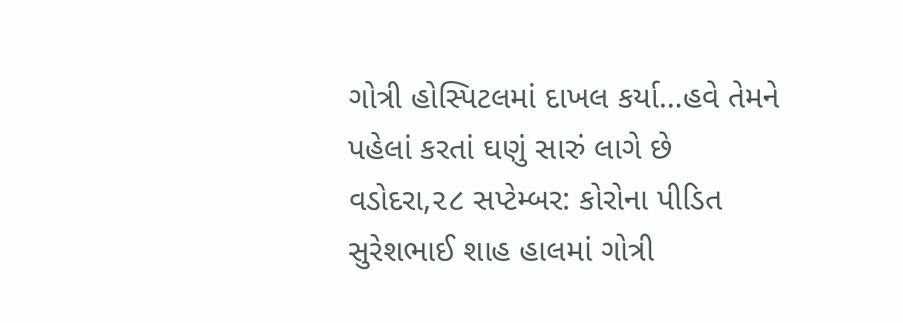ગોત્રી હોસ્પિટલમાં દાખલ કર્યા…હવે તેમને પહેલાં કરતાં ઘણું સારું લાગે છે વડોદરા,૨૮ સપ્ટેમ્બર: કોરોના પીડિત સુરેશભાઈ શાહ હાલમાં ગોત્રી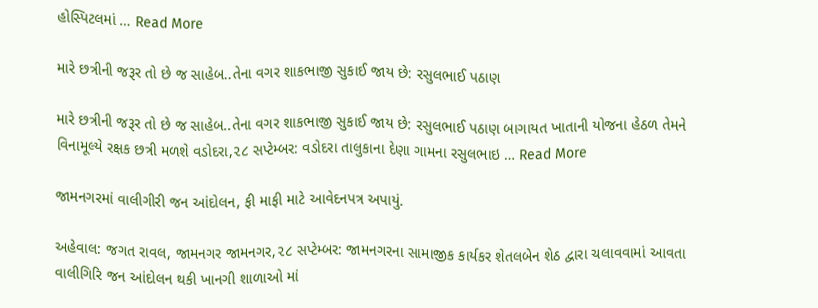હોસ્પિટલમાં … Read More

મારે છત્રીની જરૂર તો છે જ સાહેબ..તેના વગર શાકભાજી સુકાઈ જાય છે: રસુલભાઈ પઠાણ

મારે છત્રીની જરૂર તો છે જ સાહેબ..તેના વગર શાકભાજી સુકાઈ જાય છે: રસુલભાઈ પઠાણ બાગાયત ખાતાની યોજના હેઠળ તેમને વિનામૂલ્યે રક્ષક છત્રી મળશે વડોદરા,૨૮ સપ્ટેમ્બર: વડોદરા તાલુકાના દેણા ગામના રસુલભાઇ … Read More

જામનગરમાં વાલીગીરી જન આંદોલન, ફી માફી માટે આવેદનપત્ર અપાયું.

અહેવાલ: જગત રાવલ, જામનગર જામનગર,૨૮ સપ્ટેમ્બર: જામનગરના સામાજીક કાર્યકર શેતલબેન શેઠ દ્વારા ચલાવવામાં આવતા વાલીગિરિ જન આંદોલન થકી ખાનગી શાળાઓ માં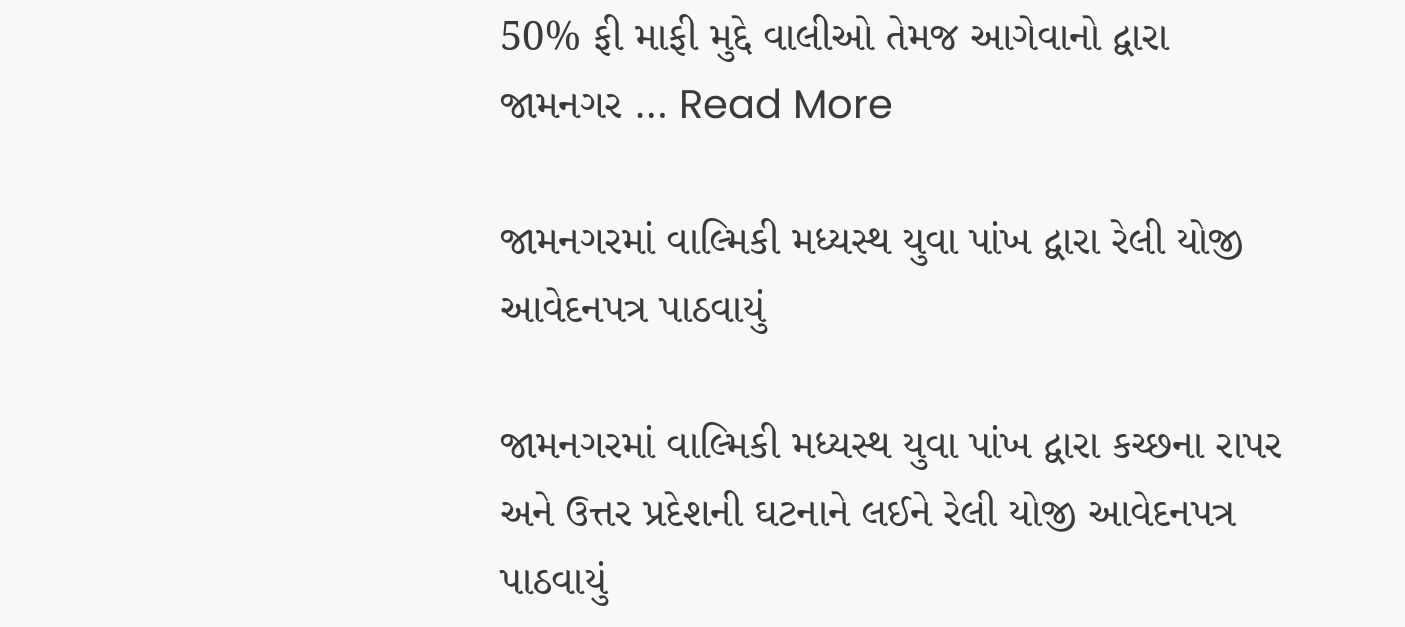50% ફી માફી મુદ્દે વાલીઓ તેમજ આગેવાનો દ્વારા જામનગર … Read More

જામનગરમાં વાલ્મિકી મધ્યસ્થ યુવા પાંખ દ્વારા રેલી યોજી આવેદનપત્ર પાઠવાયું

જામનગરમાં વાલ્મિકી મધ્યસ્થ યુવા પાંખ દ્વારા કચ્છના રાપર અને ઉત્તર પ્રદેશની ઘટનાને લઈને રેલી યોજી આવેદનપત્ર પાઠવાયું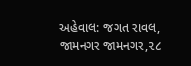અહેવાલ: જગત રાવલ, જામનગર જામનગર,૨૮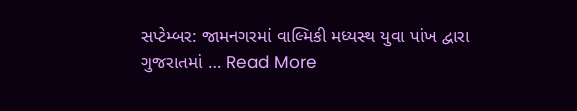સપ્ટેમ્બર: જામનગરમાં વાલ્મિકી મધ્યસ્થ યુવા પાંખ દ્વારા ગુજરાતમાં … Read More